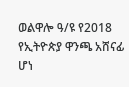ወልዋሎ ዓ/ዩ የ2018 የኢትዮጵያ ዋንጫ አሸናፊ ሆነ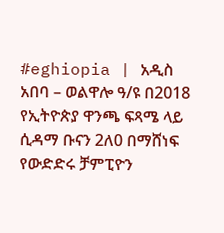#eghiopia | አዲስ አበባ – ወልዋሎ ዓ/ዩ በ2018 የኢትዮጵያ ዋንጫ ፍጻሜ ላይ ሲዳማ ቡናን 2ለ0 በማሸነፍ የውድድሩ ቻምፒዮን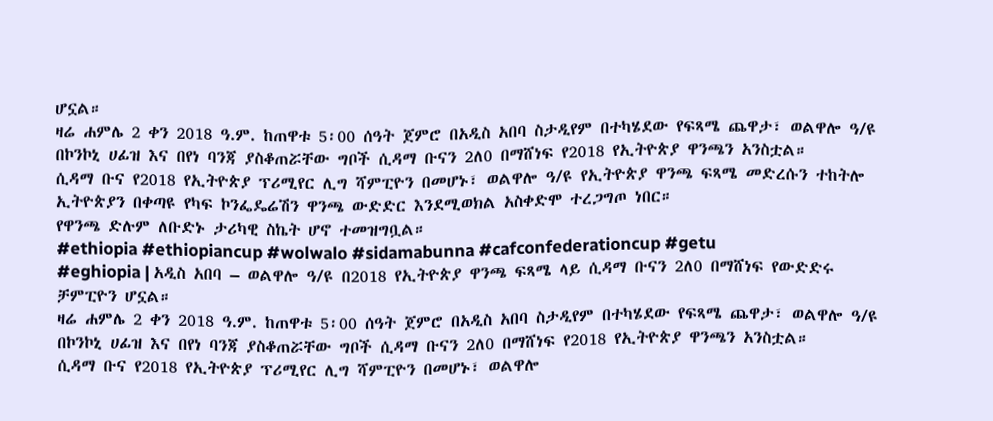ሆኗል።
ዛሬ ሐምሌ 2 ቀን 2018 ዓ.ም. ከጠዋቱ 5፡00 ሰዓት ጀምሮ በአዲስ አበባ ስታዲየም በተካሄደው የፍጻሜ ጨዋታ፣ ወልዋሎ ዓ/ዩ በኮንኮኒ ሀፊዝ እና በየነ ባንጃ ያስቆጠሯቸው ግቦች ሲዳማ ቡናን 2ለ0 በማሸነፍ የ2018 የኢትዮጵያ ዋንጫን አንስቷል።
ሲዳማ ቡና የ2018 የኢትዮጵያ ፕሪሚየር ሊግ ሻምፒዮን በመሆኑ፣ ወልዋሎ ዓ/ዩ የኢትዮጵያ ዋንጫ ፍጻሜ መድረሱን ተከትሎ ኢትዮጵያን በቀጣዩ የካፍ ኮንፌዴሬሽን ዋንጫ ውድድር እንደሚወክል አስቀድሞ ተረጋግጦ ነበር።
የዋንጫ ድሉም ለቡድኑ ታሪካዊ ስኬት ሆኖ ተመዝግቧል።
#ethiopia #ethiopiancup #wolwalo #sidamabunna #cafconfederationcup #getu
#eghiopia | አዲስ አበባ – ወልዋሎ ዓ/ዩ በ2018 የኢትዮጵያ ዋንጫ ፍጻሜ ላይ ሲዳማ ቡናን 2ለ0 በማሸነፍ የውድድሩ ቻምፒዮን ሆኗል።
ዛሬ ሐምሌ 2 ቀን 2018 ዓ.ም. ከጠዋቱ 5፡00 ሰዓት ጀምሮ በአዲስ አበባ ስታዲየም በተካሄደው የፍጻሜ ጨዋታ፣ ወልዋሎ ዓ/ዩ በኮንኮኒ ሀፊዝ እና በየነ ባንጃ ያስቆጠሯቸው ግቦች ሲዳማ ቡናን 2ለ0 በማሸነፍ የ2018 የኢትዮጵያ ዋንጫን አንስቷል።
ሲዳማ ቡና የ2018 የኢትዮጵያ ፕሪሚየር ሊግ ሻምፒዮን በመሆኑ፣ ወልዋሎ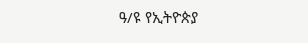ዓ/ዩ የኢትዮጵያ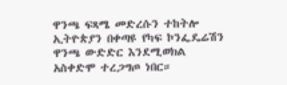ዋንጫ ፍጻሜ መድረሱን ተከትሎ ኢትዮጵያን በቀጣዩ የካፍ ኮንፌዴሬሽን ዋንጫ ውድድር እንደሚወክል አስቀድሞ ተረጋግጦ ነበር።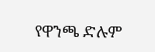የዋንጫ ድሉም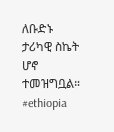ለቡድኑ ታሪካዊ ስኬት ሆኖ ተመዝግቧል።
#ethiopia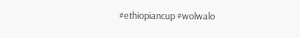#ethiopiancup #wolwalo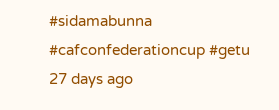#sidamabunna #cafconfederationcup #getu
27 days ago